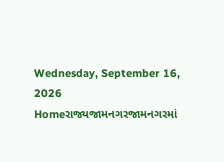Wednesday, September 16, 2026
Homeરાજ્યજામનગરજામનગરમાં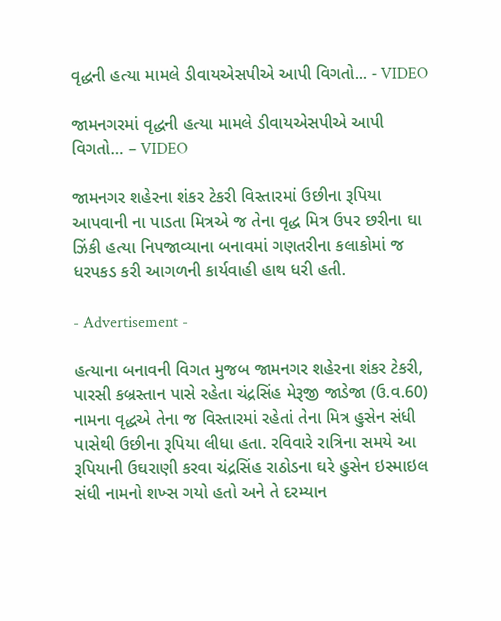વૃદ્ધની હત્યા મામલે ડીવાયએસપીએ આપી વિગતો... - VIDEO

જામનગરમાં વૃદ્ધની હત્યા મામલે ડીવાયએસપીએ આપી વિગતો… – VIDEO

જામનગર શહેરના શંકર ટેકરી વિસ્તારમાં ઉછીના રૂપિયા આપવાની ના પાડતા મિત્રએ જ તેના વૃદ્ધ મિત્ર ઉપર છરીના ઘા ઝિંકી હત્યા નિપજાવ્યાના બનાવમાં ગણતરીના કલાકોમાં જ ધરપકડ કરી આગળની કાર્યવાહી હાથ ધરી હતી.

- Advertisement -

હત્યાના બનાવની વિગત મુજબ જામનગર શહેરના શંકર ટેકરી, પારસી કબ્રસ્તાન પાસે રહેતા ચંદ્રસિંહ મેરૂજી જાડેજા (ઉ.વ.60) નામના વૃદ્ધએ તેના જ વિસ્તારમાં રહેતાં તેના મિત્ર હુસેન સંધી પાસેથી ઉછીના રૂપિયા લીધા હતા. રવિવારે રાત્રિના સમયે આ રૂપિયાની ઉઘરાણી કરવા ચંદ્રસિંહ રાઠોડના ઘરે હુસેન ઇસ્માઇલ સંધી નામનો શખ્સ ગયો હતો અને તે દરમ્યાન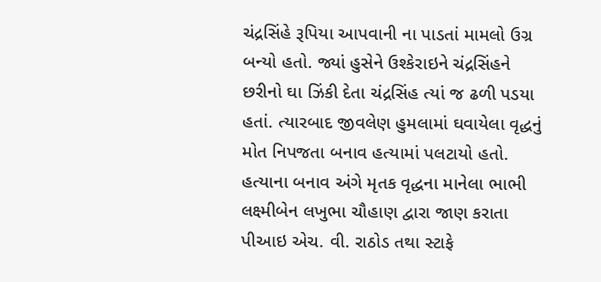ચંદ્રસિંહે રૂપિયા આપવાની ના પાડતાં મામલો ઉગ્ર બન્યો હતો. જ્યાં હુસેને ઉશ્કેરાઇને ચંદ્રસિંહને છરીનો ઘા ઝિંકી દેતા ચંદ્રસિંહ ત્યાં જ ઢળી પડયા હતાં. ત્યારબાદ જીવલેણ હુમલામાં ઘવાયેલા વૃદ્ધનું મોત નિપજતા બનાવ હત્યામાં પલટાયો હતો. હત્યાના બનાવ અંગે મૃતક વૃદ્ધના માનેલા ભાભી લક્ષ્મીબેન લખુભા ચૌહાણ દ્વારા જાણ કરાતા પીઆઇ એચ. વી. રાઠોડ તથા સ્ટાફે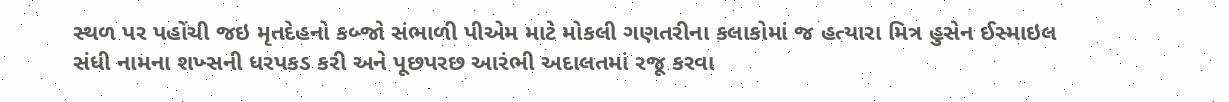સ્થળ પર પહોંચી જઇ મૃતદેહનો કબ્જો સંભાળી પીએમ માટે મોકલી ગણતરીના કલાકોમાં જ હત્યારા મિત્ર હુસેન ઈસ્માઇલ સંધી નામના શખ્સની ધરપકડ કરી અને પૂછપરછ આરંભી અદાલતમાં રજૂ કરવા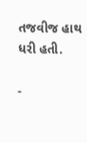તજવીજ હાથ ધરી હતી.

-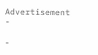Advertisement -

-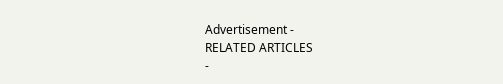Advertisement -
RELATED ARTICLES
-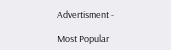Advertisment -

Most Popular